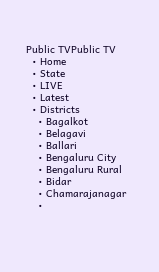Public TVPublic TV
  • Home
  • State
  • LIVE
  • Latest
  • Districts
    • Bagalkot
    • Belagavi
    • Ballari
    • Bengaluru City
    • Bengaluru Rural
    • Bidar
    • Chamarajanagar
    •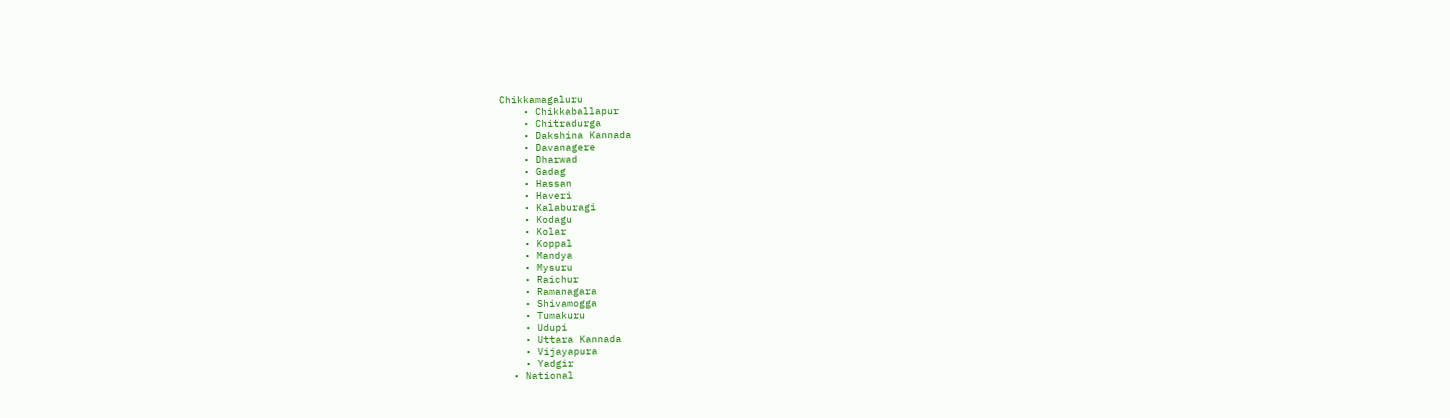Chikkamagaluru
    • Chikkaballapur
    • Chitradurga
    • Dakshina Kannada
    • Davanagere
    • Dharwad
    • Gadag
    • Hassan
    • Haveri
    • Kalaburagi
    • Kodagu
    • Kolar
    • Koppal
    • Mandya
    • Mysuru
    • Raichur
    • Ramanagara
    • Shivamogga
    • Tumakuru
    • Udupi
    • Uttara Kannada
    • Vijayapura
    • Yadgir
  • National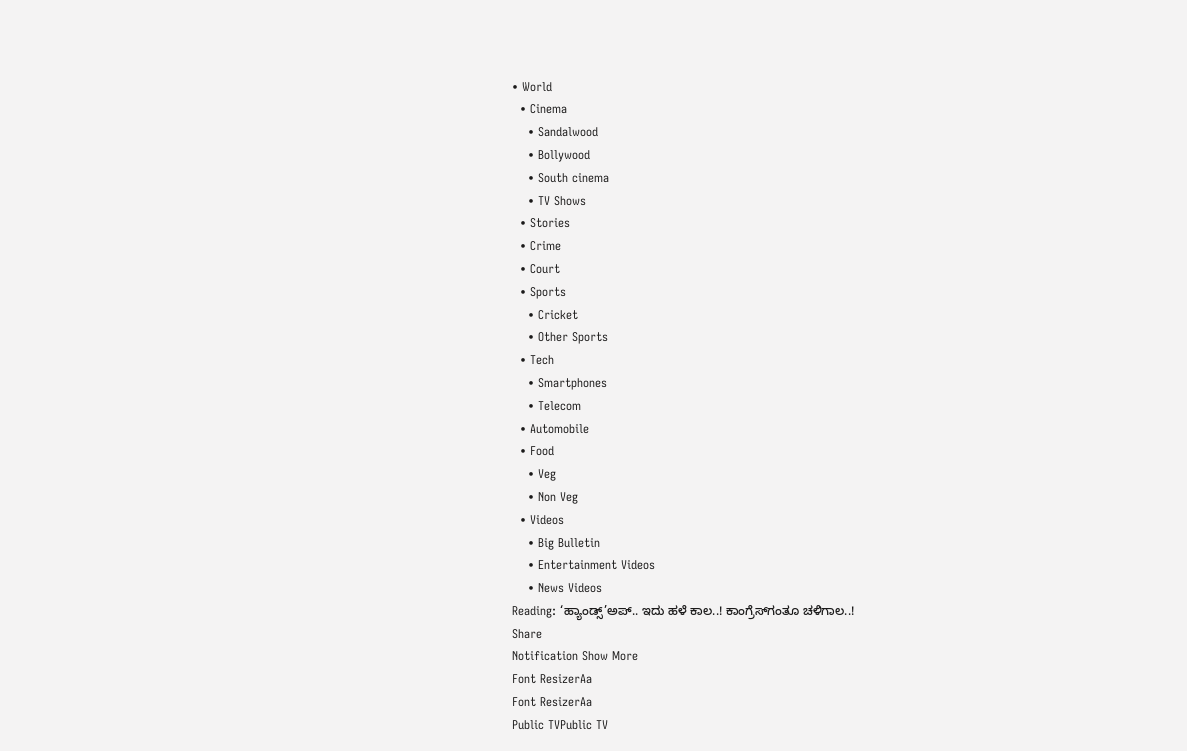• World
  • Cinema
    • Sandalwood
    • Bollywood
    • South cinema
    • TV Shows
  • Stories
  • Crime
  • Court
  • Sports
    • Cricket
    • Other Sports
  • Tech
    • Smartphones
    • Telecom
  • Automobile
  • Food
    • Veg
    • Non Veg
  • Videos
    • Big Bulletin
    • Entertainment Videos
    • News Videos
Reading: ‘ಹ್ಯಾಂಡ್ಸ್’ಅಪ್.. ಇದು ಹಳೆ ಕಾಲ..! ಕಾಂಗ್ರೆಸ್‍ಗಂತೂ ಚಳಿಗಾಲ..!
Share
Notification Show More
Font ResizerAa
Font ResizerAa
Public TVPublic TV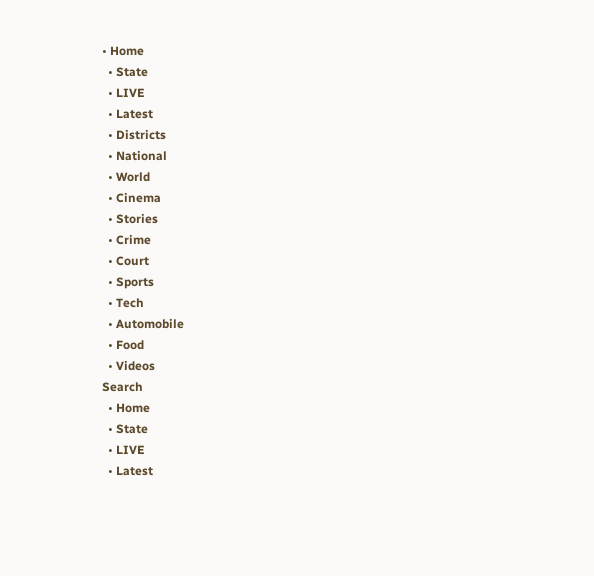• Home
  • State
  • LIVE
  • Latest
  • Districts
  • National
  • World
  • Cinema
  • Stories
  • Crime
  • Court
  • Sports
  • Tech
  • Automobile
  • Food
  • Videos
Search
  • Home
  • State
  • LIVE
  • Latest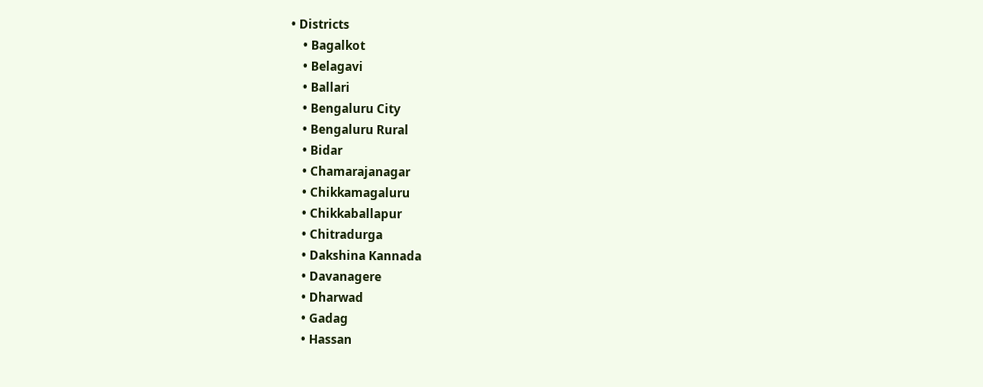• Districts
    • Bagalkot
    • Belagavi
    • Ballari
    • Bengaluru City
    • Bengaluru Rural
    • Bidar
    • Chamarajanagar
    • Chikkamagaluru
    • Chikkaballapur
    • Chitradurga
    • Dakshina Kannada
    • Davanagere
    • Dharwad
    • Gadag
    • Hassan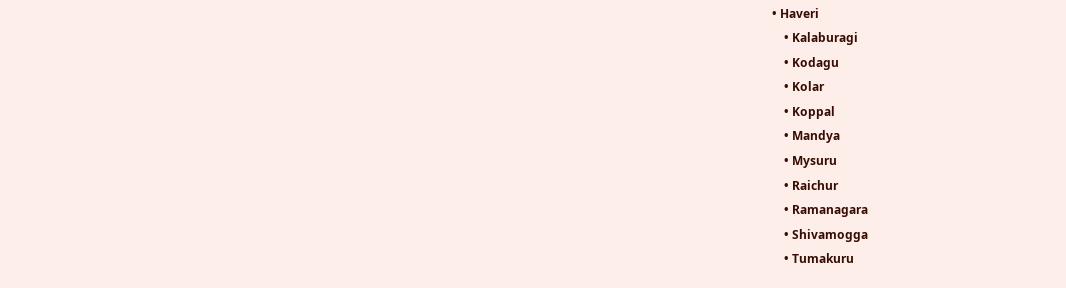• Haveri
    • Kalaburagi
    • Kodagu
    • Kolar
    • Koppal
    • Mandya
    • Mysuru
    • Raichur
    • Ramanagara
    • Shivamogga
    • Tumakuru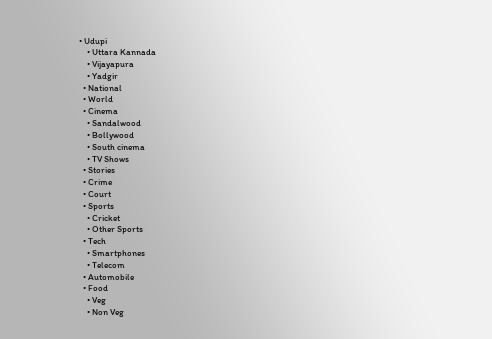• Udupi
    • Uttara Kannada
    • Vijayapura
    • Yadgir
  • National
  • World
  • Cinema
    • Sandalwood
    • Bollywood
    • South cinema
    • TV Shows
  • Stories
  • Crime
  • Court
  • Sports
    • Cricket
    • Other Sports
  • Tech
    • Smartphones
    • Telecom
  • Automobile
  • Food
    • Veg
    • Non Veg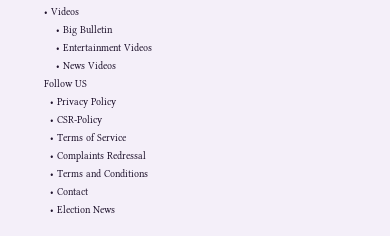• Videos
    • Big Bulletin
    • Entertainment Videos
    • News Videos
Follow US
  • Privacy Policy
  • CSR-Policy
  • Terms of Service
  • Complaints Redressal
  • Terms and Conditions
  • Contact
  • Election News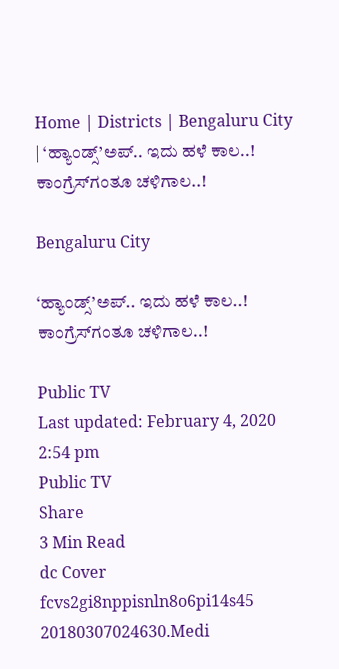Home | Districts | Bengaluru City | ‘ಹ್ಯಾಂಡ್ಸ್’ಅಪ್.. ಇದು ಹಳೆ ಕಾಲ..! ಕಾಂಗ್ರೆಸ್‍ಗಂತೂ ಚಳಿಗಾಲ..!

Bengaluru City

‘ಹ್ಯಾಂಡ್ಸ್’ಅಪ್.. ಇದು ಹಳೆ ಕಾಲ..! ಕಾಂಗ್ರೆಸ್‍ಗಂತೂ ಚಳಿಗಾಲ..!

Public TV
Last updated: February 4, 2020 2:54 pm
Public TV
Share
3 Min Read
dc Cover fcvs2gi8nppisnln8o6pi14s45 20180307024630.Medi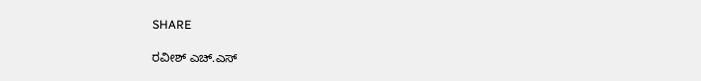SHARE

ರವೀಶ್ ಎಚ್.ಎಸ್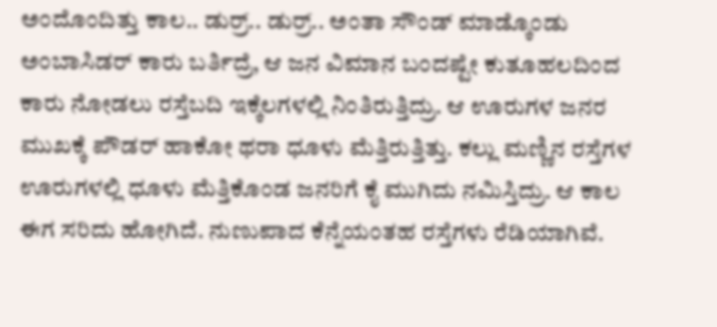ಅಂದೊಂದಿತ್ತು ಕಾಲ.. ಡುರ್ರ್.. ಡುರ್ರ್.. ಅಂತಾ ಸೌಂಡ್ ಮಾಡ್ಕೊಂಡು ಅಂಬಾಸಿಡರ್ ಕಾರು ಬರ್ತಿದ್ರೆ, ಆ ಜನ ವಿಮಾನ ಬಂದಷ್ಟೇ ಕುತೂಹಲದಿಂದ ಕಾರು ನೋಡಲು ರಸ್ತೆಬದಿ ಇಕ್ಕೆಲಗಳಲ್ಲಿ ನಿಂತಿರುತ್ತಿದ್ರು. ಆ ಊರುಗಳ ಜನರ ಮುಖಕ್ಕೆ ಪೌಡರ್ ಹಾಕೋ ಥರಾ ಧೂಳು ಮೆತ್ತಿರುತ್ತಿತ್ತು. ಕಲ್ಲು ಮಣ್ಣಿನ ರಸ್ತೆಗಳ ಊರುಗಳಲ್ಲಿ ಧೂಳು ಮೆತ್ತಿಕೊಂಡ ಜನರಿಗೆ ಕೈ ಮುಗಿದು ನಮಿಸ್ತಿದ್ರು. ಆ ಕಾಲ ಈಗ ಸರಿದು ಹೋಗಿದೆ. ನುಣುಪಾದ ಕೆನ್ನೆಯಂತಹ ರಸ್ತೆಗಳು ರೆಡಿಯಾಗಿವೆ.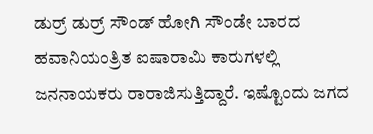ಡುರ್ರ್ ಡುರ್ರ್ ಸೌಂಡ್ ಹೋಗಿ ಸೌಂಡೇ ಬಾರದ ಹವಾನಿಯಂತ್ರಿತ ಐಷಾರಾಮಿ ಕಾರುಗಳಲ್ಲಿ ಜನನಾಯಕರು ರಾರಾಜಿಸುತ್ತಿದ್ದಾರೆ. ಇಷ್ಟೊಂದು ಜಗದ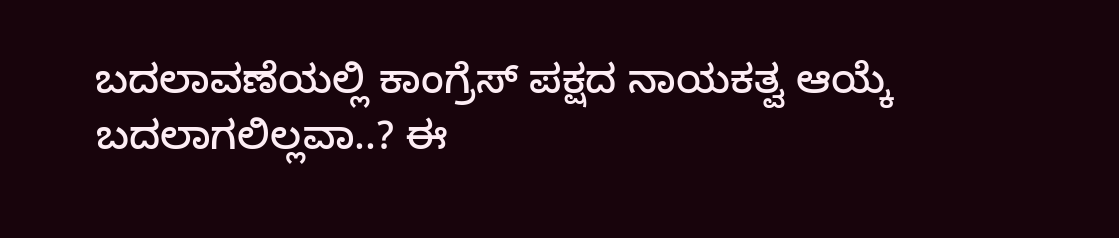ಬದಲಾವಣೆಯಲ್ಲಿ ಕಾಂಗ್ರೆಸ್ ಪಕ್ಷದ ನಾಯಕತ್ವ ಆಯ್ಕೆ ಬದಲಾಗಲಿಲ್ಲವಾ..? ಈ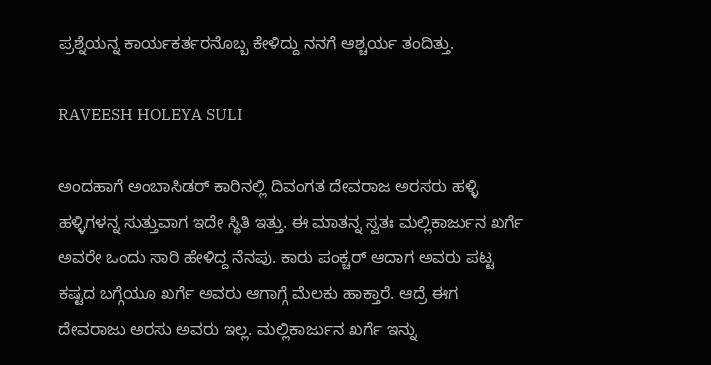ಪ್ರಶ್ನೆಯನ್ನ ಕಾರ್ಯಕರ್ತರನೊಬ್ಬ ಕೇಳಿದ್ದು ನನಗೆ ಆಶ್ಚರ್ಯ ತಂದಿತ್ತು.

RAVEESH HOLEYA SULI

ಅಂದಹಾಗೆ ಅಂಬಾಸಿಡರ್ ಕಾರಿನಲ್ಲಿ ದಿವಂಗತ ದೇವರಾಜ ಅರಸರು ಹಳ್ಳಿ ಹಳ್ಳಿಗಳನ್ನ ಸುತ್ತುವಾಗ ಇದೇ ಸ್ಥಿತಿ ಇತ್ತು. ಈ ಮಾತನ್ನ ಸ್ವತಃ ಮಲ್ಲಿಕಾರ್ಜುನ ಖರ್ಗೆ ಅವರೇ ಒಂದು ಸಾರಿ ಹೇಳಿದ್ದ ನೆನಪು. ಕಾರು ಪಂಕ್ಚರ್ ಆದಾಗ ಅವರು ಪಟ್ಟ ಕಷ್ಟದ ಬಗ್ಗೆಯೂ ಖರ್ಗೆ ಅವರು ಆಗಾಗ್ಗೆ ಮೆಲಕು ಹಾಕ್ತಾರೆ. ಆದ್ರೆ ಈಗ ದೇವರಾಜು ಅರಸು ಅವರು ಇಲ್ಲ. ಮಲ್ಲಿಕಾರ್ಜುನ ಖರ್ಗೆ ಇನ್ನು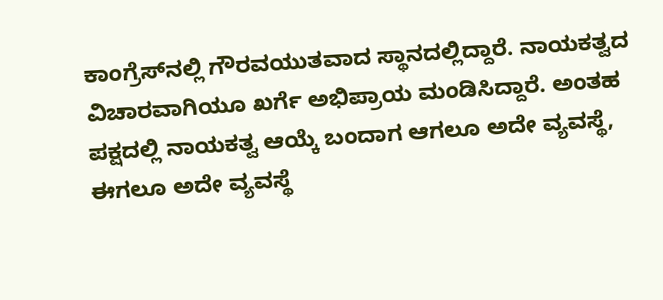ಕಾಂಗ್ರೆಸ್‍ನಲ್ಲಿ ಗೌರವಯುತವಾದ ಸ್ಥಾನದಲ್ಲಿದ್ದಾರೆ. ನಾಯಕತ್ವದ ವಿಚಾರವಾಗಿಯೂ ಖರ್ಗೆ ಅಭಿಪ್ರಾಯ ಮಂಡಿಸಿದ್ದಾರೆ. ಅಂತಹ ಪಕ್ಷದಲ್ಲಿ ನಾಯಕತ್ವ ಆಯ್ಕೆ ಬಂದಾಗ ಆಗಲೂ ಅದೇ ವ್ಯವಸ್ಥೆ, ಈಗಲೂ ಅದೇ ವ್ಯವಸ್ಥೆ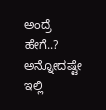ಅಂದ್ರೆ ಹೇಗೆ..? ಅನ್ನೋದಷ್ಟೇ ಇಲ್ಲಿ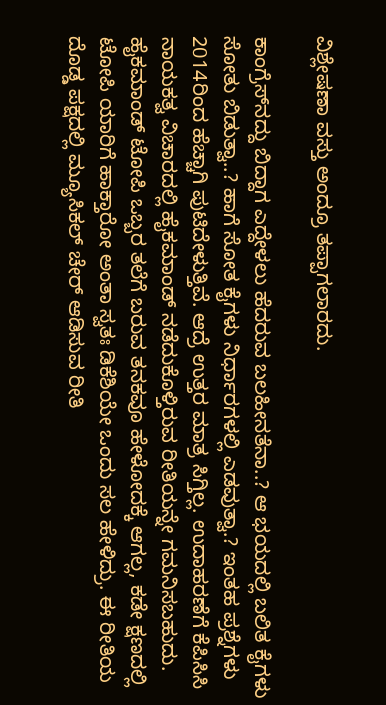ವಿಶ್ಲೇಷಣಾ ವಸ್ತು ಅಂದ್ರೂ ತಪ್ಪಾಗಲಾರದು.

ಕಾಂಗ್ರೆಸ್‍ನದ್ದು ಬಿದ್ದಾಗ ಎದ್ದೇಳಲು ಹೆದರುವ ಬಲಹೀನತೆನಾ..? ಆ ಭಯದಲ್ಲಿ ಬಲಿತ ಕೈಗಳು ಸೋತು ಬಿಡುತ್ವಾ..? ಹಾಗೆ ಸೋತ ಕೈಗಳು ನಿರ್ಧಾರಗಳಲ್ಲಿ ಎಡವುತ್ವಾ.? ಇಂತಹ ಪ್ರಶ್ನೆಗಳು 2014ರಿಂದ ಹೆಚ್ಚಾಗಿ ಪುಟಿದೇಳುತ್ತಿವೆ. ಆದ್ರೆ ಉತ್ತರ ಮಾತ್ರ ಸಿಗ್ತಿಲ್ಲ. ಉದಾಹರಣೆಗೆ ಕೆಪಿಸಿಸಿ ನಾಯಕತ್ವ ವಿಚಾರದಲ್ಲಿ ಹೈಕಮಾಂಡ್ ನಡೆದುಕೊಳ್ತಿರುವ ರೀತಿಯನ್ನೇ ಗಮನಿಸಬಹುದು. ಹೈಕಮಾಂಡ್ ಟೋಪಿ ಒಬ್ಬರ ತಲೆಗೆ ಬರುವ ತನಕವೂ ಹೇಳೋದಕ್ಕೆ ಆಗಲ್ಲ, ಕಡೇ ಕ್ಷಣದಲ್ಲಿ ಟೋಪಿ ಯಾರಿಗೆ ಹಾಕ್ತಾರೋ ಅಂತಾ ಸ್ವತಃ ಡಿಕೆಶಿಯೇ ಒಂದು ಸಲ ಹೇಳಿದ್ರು. ಈ ರೀತಿಯ ದೊಡ್ಡ ಪಕ್ಷದಲ್ಲಿ ಮ್ಯೂಸಿಕಲ್ ಚೇರ್ ಆಡಿಸುವ ರೀತಿ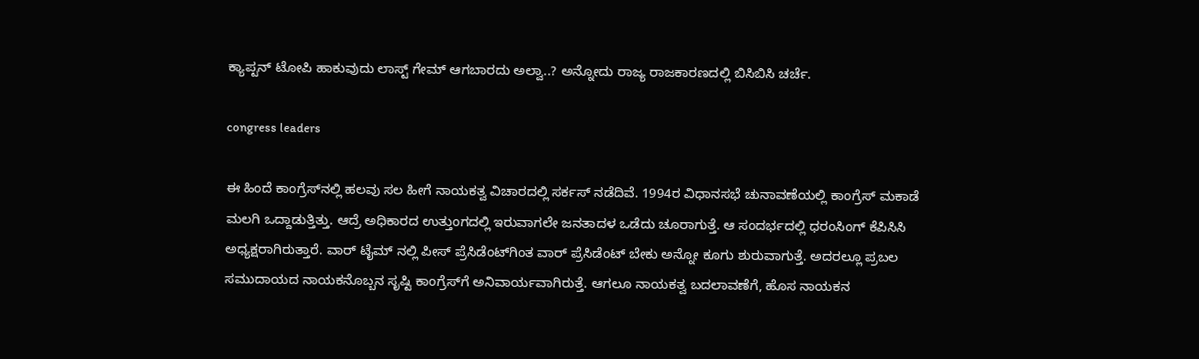ಕ್ಯಾಪ್ಟನ್ ಟೋಪಿ ಹಾಕುವುದು ಲಾಸ್ಟ್ ಗೇಮ್ ಆಗಬಾರದು ಅಲ್ವಾ..? ಅನ್ನೋದು ರಾಜ್ಯ ರಾಜಕಾರಣದಲ್ಲಿ ಬಿಸಿಬಿಸಿ ಚರ್ಚೆ.

congress leaders

ಈ ಹಿಂದೆ ಕಾಂಗ್ರೆಸ್‍ನಲ್ಲಿ ಹಲವು ಸಲ ಹೀಗೆ ನಾಯಕತ್ವ ವಿಚಾರದಲ್ಲಿ ಸರ್ಕಸ್ ನಡೆದಿವೆ. 1994ರ ವಿಧಾನಸಭೆ ಚುನಾವಣೆಯಲ್ಲಿ ಕಾಂಗ್ರೆಸ್ ಮಕಾಡೆ ಮಲಗಿ ಒದ್ದಾಡುತ್ತಿತ್ತು. ಆದ್ರೆ ಅಧಿಕಾರದ ಉತ್ತುಂಗದಲ್ಲಿ ಇರುವಾಗಲೇ ಜನತಾದಳ ಒಡೆದು ಚೂರಾಗುತ್ತೆ. ಆ ಸಂದರ್ಭದಲ್ಲಿ ಧರಂಸಿಂಗ್ ಕೆಪಿಸಿಸಿ ಅಧ್ಯಕ್ಷರಾಗಿರುತ್ತಾರೆ. ವಾರ್ ಟೈಮ್ ನಲ್ಲಿ ಪೀಸ್ ಪ್ರೆಸಿಡೆಂಟ್‍ಗಿಂತ ವಾರ್ ಪ್ರೆಸಿಡೆಂಟ್ ಬೇಕು ಅನ್ನೋ ಕೂಗು ಶುರುವಾಗುತ್ತೆ. ಅದರಲ್ಲೂ ಪ್ರಬಲ ಸಮುದಾಯದ ನಾಯಕನೊಬ್ಬನ ಸೃಷ್ಟಿ ಕಾಂಗ್ರೆಸ್‍ಗೆ ಅನಿವಾರ್ಯವಾಗಿರುತ್ತೆ. ಆಗಲೂ ನಾಯಕತ್ವ ಬದಲಾವಣೆಗೆ, ಹೊಸ ನಾಯಕನ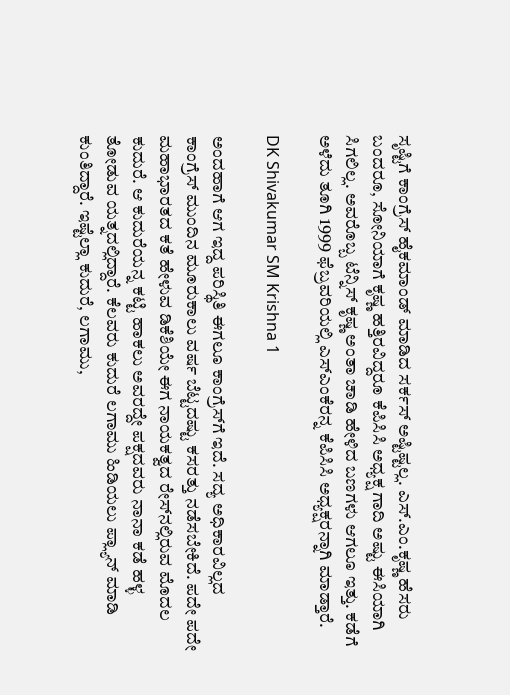ಸೃಷ್ಟಿಗೆ ಕಾಂಗ್ರೆಸ್ ಹೈಕಮಾಂಡ್ ಮಾಡಿದ ಸರ್ಕಸ್ ಅಷ್ಟಿಷ್ಟಲ್ಲ. ಎಸ್.ಎಂ.ಕೃಷ್ಣ ಹೆಸರು ಬಂದರೂ, ಸೋನಿಯಾಗೆ ಕೃಷ್ಣ ಹತ್ತಿರವಿದ್ದರೂ ಕೆಪಿಸಿಸಿ ಅಧ್ಯಕ್ಷ ಗಾದಿ ಅಷ್ಟು ಈಸಿಯಾಗಿ ಸಿಗಲಿಲ್ಲ. ಅವರೊಬ್ಬ ಟೆನ್ನಿಸ್ ಕೃಷ್ಣ ಅಂತಾ ಚಾಡಿ ಹೇಳಿದ ಬಣಗಳು ಆಗಲೂ ಇತ್ತು. ಕಡೆಗೆ ಅಳೆದು ತೂಗಿ 1999 ಫೆಬ್ರವರಿಯಲ್ಲಿ ಎಸ್‍ಎಂಕೆರನ್ನ ಕೆಪಿಸಿಸಿ ಅಧ್ಯಕ್ಷರನ್ನಾಗಿ ಮಾಡ್ತಾರೆ.

DK Shivakumar SM Krishna 1

ಅಂದಹಾಗೆ ಆಗ ಇದ್ದ ಪರಿಸ್ಥಿತಿ ಈಗಲೂ ಕಾಂಗ್ರೆಸ್‍ಗೆ ಇದೆ. ಸದ್ಯ ಅಧಿಕಾರವಿಲ್ಲದ ಕಾಂಗ್ರೆಸ್ ಮುಂದಿನ ಮೂರುಕಾಲು ವರ್ಷ ಬೆಟ್ಟದಷ್ಟು ಕಸರತ್ತು ನಡೆಸಬೇಕಿದೆ. ಪದೇ ಪದೇ ಮಹಾಭಾರತದ ಕತೆ ಹೇಳುವ ಡಿಕೆಶಿಯೇ ಈಗ ನಾಯಕತ್ವದ ರೇಸ್‍ನಲ್ಲಿರುವ ಮೊದಲ ಕುದುರೆ. ಆ ಕುದುರೆಯನ್ನ ಕಟ್ಟಿ ಹಾಕಲು ಅವರದ್ದೇ ಪಕ್ಷದವರು ನಾನಾ ಕಡೆ ಹಳ್ಳ ತೋಡುವ ಯತ್ನದಲ್ಲಿದ್ದಾರೆ. ಕೆಲವರು ಕುದುರೆ ಲಗಾಮು ಹಿಡಿಯಲು ಪ್ಲ್ಯಾನ್ ಮಾಡಿ ಕುಂತಿದ್ದಾರೆ. ಇಷ್ಟೆಲ್ಲಾ ಕುದುರೆ, ಲಗಾಮು,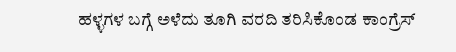ಹಳ್ಳಗಳ ಬಗ್ಗೆ ಅಳೆದು ತೂಗಿ ವರದಿ ತರಿಸಿಕೊಂಡ ಕಾಂಗ್ರೆಸ್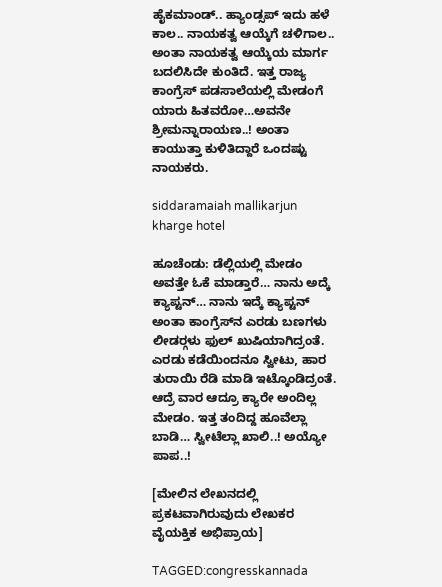ಹೈಕಮಾಂಡ್.. ಹ್ಯಾಂಡ್ಸಪ್ ಇದು ಹಳೆ ಕಾಲ.. ನಾಯಕತ್ವ ಆಯ್ಕೆಗೆ ಚಳಿಗಾಲ.. ಅಂತಾ ನಾಯಕತ್ವ ಆಯ್ಕೆಯ ಮಾರ್ಗ ಬದಲಿಸಿದೇ ಕುಂತಿದೆ. ಇತ್ತ ರಾಜ್ಯ ಕಾಂಗ್ರೆಸ್ ಪಡಸಾಲೆಯಲ್ಲಿ ಮೇಡಂಗೆ ಯಾರು ಹಿತವರೋ…ಅವನೇ ಶ್ರೀಮನ್ನಾರಾಯಣ..! ಅಂತಾ ಕಾಯುತ್ತಾ ಕುಳಿತಿದ್ದಾರೆ ಒಂದಷ್ಟು ನಾಯಕರು.

siddaramaiah mallikarjun kharge hotel

ಹೂಚೆಂಡು: ಡೆಲ್ಲಿಯಲ್ಲಿ ಮೇಡಂ ಅವತ್ತೇ ಓಕೆ ಮಾಡ್ತಾರೆ… ನಾನು ಅದ್ಕೆ ಕ್ಯಾಪ್ಟನ್… ನಾನು ಇದ್ಕೆ ಕ್ಯಾಪ್ಟನ್ ಅಂತಾ ಕಾಂಗ್ರೆಸ್‍ನ ಎರಡು ಬಣಗಳು ಲೀಡರ್‍ಗಳು ಫುಲ್ ಖುಷಿಯಾಗಿದ್ರಂತೆ. ಎರಡು ಕಡೆಯಿಂದನೂ ಸ್ವೀಟು, ಹಾರ ತುರಾಯಿ ರೆಡಿ ಮಾಡಿ ಇಟ್ಕೊಂಡಿದ್ರಂತೆ. ಆದ್ರೆ ವಾರ ಆದ್ರೂ ಕ್ಯಾರೇ ಅಂದಿಲ್ಲ ಮೇಡಂ. ಇತ್ತ ತಂದಿದ್ದ ಹೂವೆಲ್ಲಾ ಬಾಡಿ… ಸ್ವೀಟೆಲ್ಲಾ ಖಾಲಿ..! ಅಯ್ಯೋ ಪಾಪ..!

[ಮೇಲಿನ ಲೇಖನದಲ್ಲಿ ಪ್ರಕಟವಾಗಿರುವುದು ಲೇಖಕರ ವೈಯಕ್ತಿಕ ಅಭಿಪ್ರಾಯ]

TAGGED:congresskannada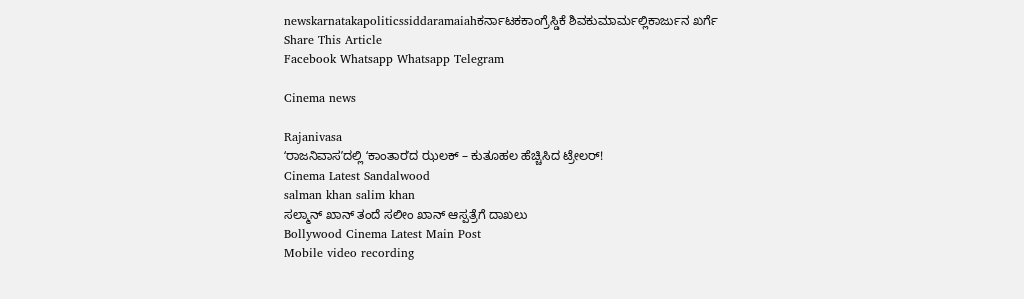newskarnatakapoliticssiddaramaiahಕರ್ನಾಟಕಕಾಂಗ್ರೆಸ್ಡಿಕೆ ಶಿವಕುಮಾರ್ಮಲ್ಲಿಕಾರ್ಜುನ ಖರ್ಗೆ
Share This Article
Facebook Whatsapp Whatsapp Telegram

Cinema news

Rajanivasa
ʻರಾಜನಿವಾಸʼದಲ್ಲಿ ʻಕಾಂತಾರʼದ ಝಲಕ್‌ – ಕುತೂಹಲ ಹೆಚ್ಚಿಸಿದ ಟ್ರೇಲರ್‌!
Cinema Latest Sandalwood
salman khan salim khan
ಸಲ್ಮಾನ್‌ ಖಾನ್‌ ತಂದೆ ಸಲೀಂ ಖಾನ್‌ ಆಸ್ಪತ್ರೆಗೆ ದಾಖಲು
Bollywood Cinema Latest Main Post
Mobile video recording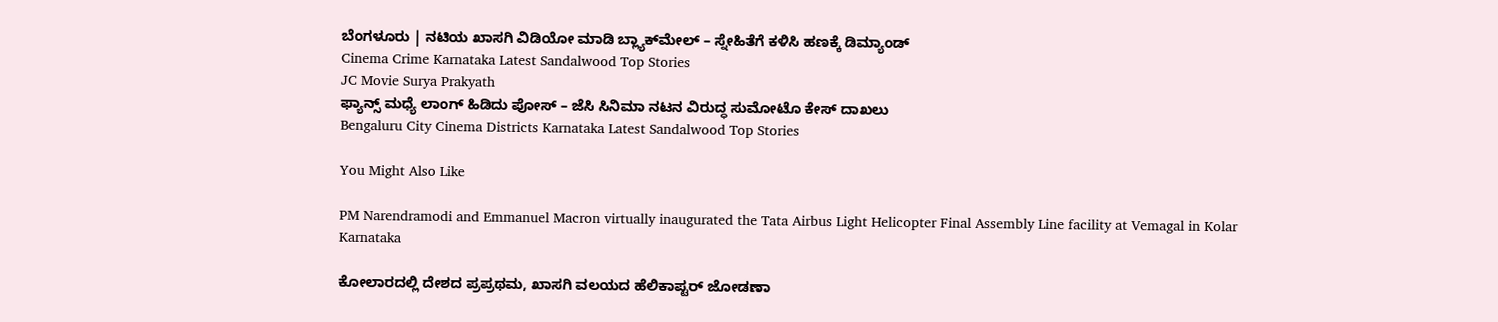ಬೆಂಗಳೂರು | ನಟಿಯ ಖಾಸಗಿ ವಿಡಿಯೋ ಮಾಡಿ ಬ್ಲ್ಯಾಕ್‌ಮೇಲ್‌ – ಸ್ನೇಹಿತೆಗೆ ಕಳಿಸಿ ಹಣಕ್ಕೆ ಡಿಮ್ಯಾಂಡ್‌
Cinema Crime Karnataka Latest Sandalwood Top Stories
JC Movie Surya Prakyath
ಫ್ಯಾನ್ಸ್ ಮಧ್ಯೆ ಲಾಂಗ್ ಹಿಡಿದು ಪೋಸ್ – ಜೆಸಿ ಸಿನಿಮಾ ನಟನ ವಿರುದ್ಧ ಸುಮೋಟೊ ಕೇಸ್ ದಾಖಲು
Bengaluru City Cinema Districts Karnataka Latest Sandalwood Top Stories

You Might Also Like

PM Narendramodi and Emmanuel Macron virtually inaugurated the Tata Airbus Light Helicopter Final Assembly Line facility at Vemagal in Kolar
Karnataka

ಕೋಲಾರದಲ್ಲಿ ದೇಶದ ಪ್ರಪ್ರಥಮ, ಖಾಸಗಿ ವಲಯದ ಹೆಲಿಕಾಪ್ಟರ್ ಜೋಡಣಾ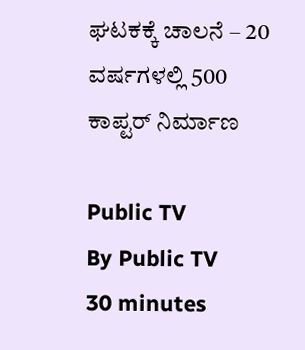ಘಟಕಕ್ಕೆ ಚಾಲನೆ – 20 ವರ್ಷಗಳಲ್ಲಿ 500 ಕಾಪ್ಟರ್ ನಿರ್ಮಾಣ

Public TV
By Public TV
30 minutes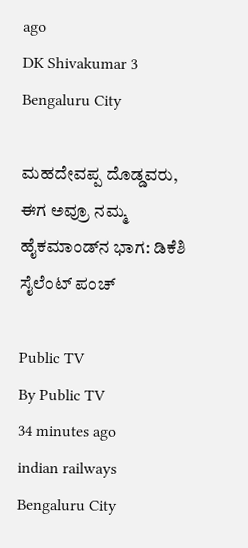ago
DK Shivakumar 3
Bengaluru City

ಮಹದೇವಪ್ಪ ದೊಡ್ಡವರು, ಈಗ ಅವ್ರೂ ನಮ್ಮ ಹೈಕಮಾಂಡ್‌ನ ಭಾಗ: ಡಿಕೆಶಿ ಸೈಲೆಂಟ್‌ ಪಂಚ್‌

Public TV
By Public TV
34 minutes ago
indian railways
Bengaluru City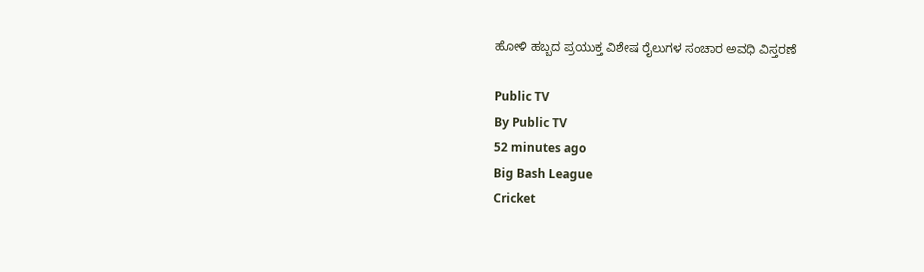ಹೋಳಿ ಹಬ್ಬದ ಪ್ರಯುಕ್ತ ವಿಶೇಷ ರೈಲುಗಳ ಸಂಚಾರ ಅವಧಿ ವಿಸ್ತರಣೆ

Public TV
By Public TV
52 minutes ago
Big Bash League
Cricket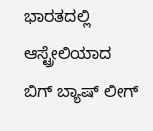ಭಾರತದಲ್ಲಿ ಆಸ್ಟ್ರೇಲಿಯಾದ ಬಿಗ್ ಬ್ಯಾಷ್ ಲೀಗ್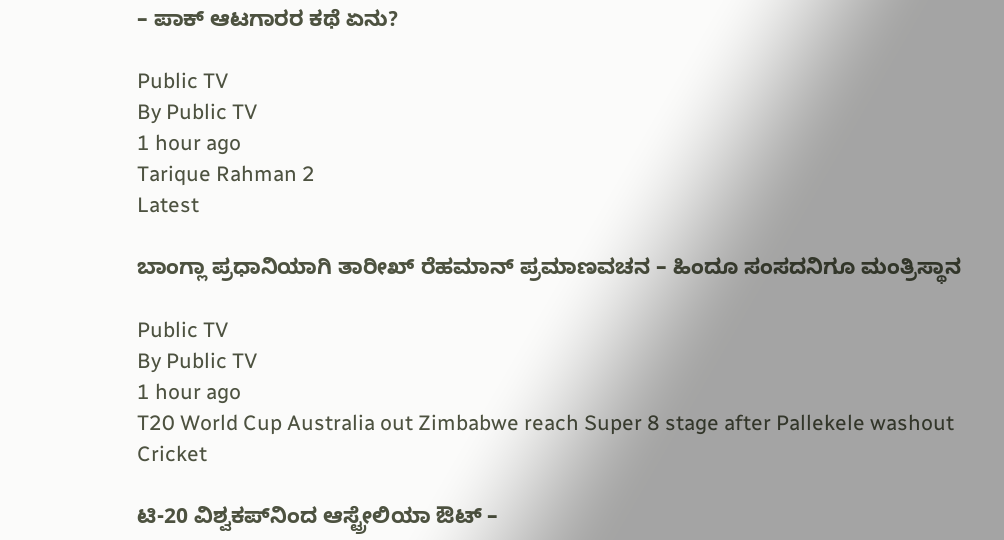– ಪಾಕ್‌ ಆಟಗಾರರ ಕಥೆ ಏನು?

Public TV
By Public TV
1 hour ago
Tarique Rahman 2
Latest

ಬಾಂಗ್ಲಾ ಪ್ರಧಾನಿಯಾಗಿ ತಾರೀಖ್ ರೆಹಮಾನ್ ಪ್ರಮಾಣವಚನ – ಹಿಂದೂ ಸಂಸದನಿಗೂ ಮಂತ್ರಿಸ್ಥಾನ

Public TV
By Public TV
1 hour ago
T20 World Cup Australia out Zimbabwe reach Super 8 stage after Pallekele washout
Cricket

ಟಿ-20 ವಿಶ್ವಕಪ್‌ನಿಂದ ಆಸ್ಟ್ರೇಲಿಯಾ ಔಟ್‌ –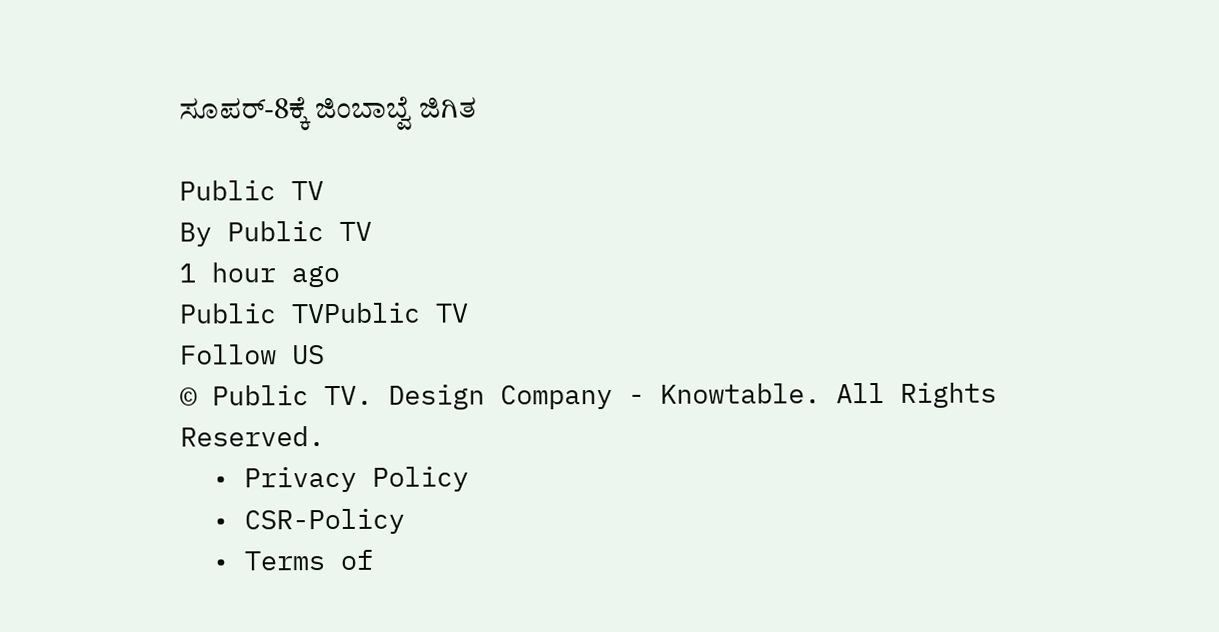ಸೂಪರ್‌-8ಕ್ಕೆ ಜಿಂಬಾಬ್ವೆ ಜಿಗಿತ

Public TV
By Public TV
1 hour ago
Public TVPublic TV
Follow US
© Public TV. Design Company - Knowtable. All Rights Reserved.
  • Privacy Policy
  • CSR-Policy
  • Terms of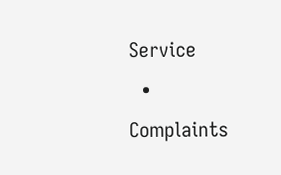Service
  • Complaints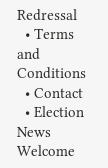Redressal
  • Terms and Conditions
  • Contact
  • Election News
Welcome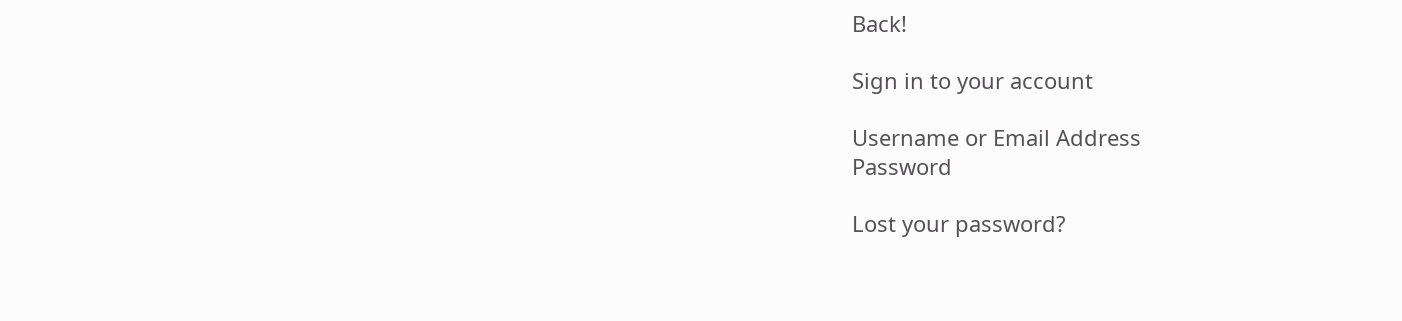Back!

Sign in to your account

Username or Email Address
Password

Lost your password?